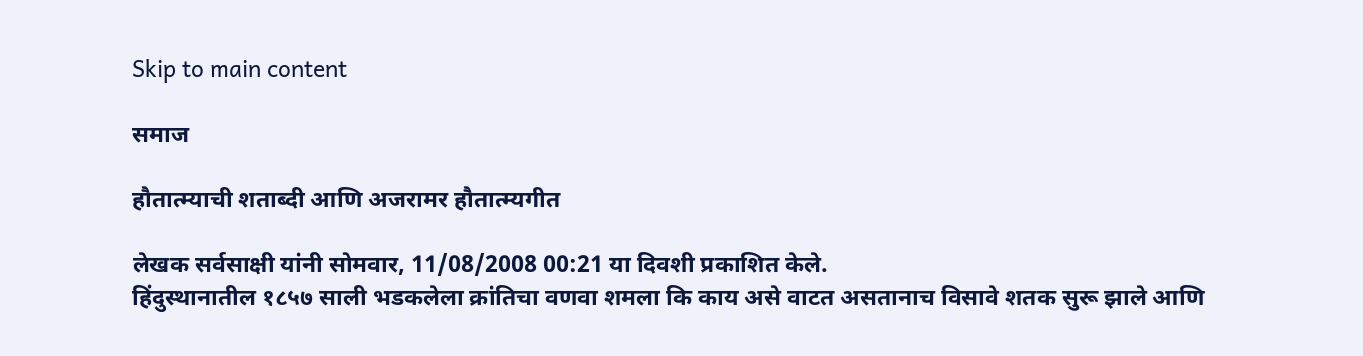Skip to main content

समाज

हौतात्म्याची शताब्दी आणि अजरामर हौतात्म्यगीत

लेखक सर्वसाक्षी यांनी सोमवार, 11/08/2008 00:21 या दिवशी प्रकाशित केले.
हिंदुस्थानातील १८५७ साली भडकलेला क्रांतिचा वणवा शमला कि काय असे वाटत असतानाच विसावे शतक सुरू झाले आणि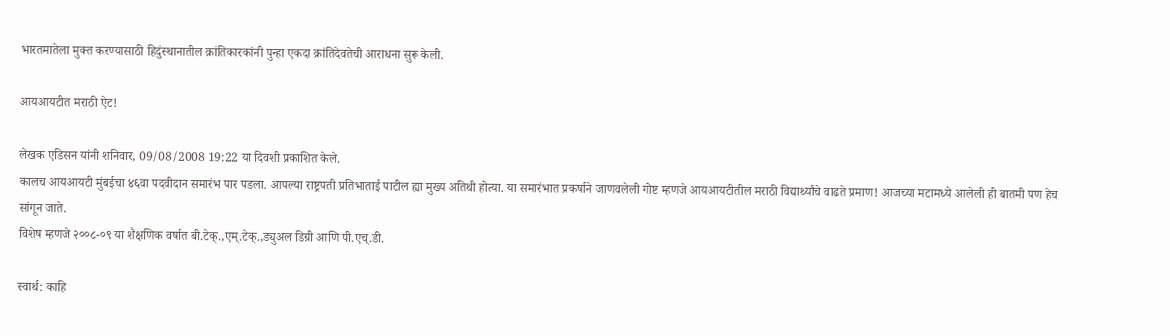भारतमातेला मुक्त करण्यासाठी हिदुंस्थानातील क्रांतिकारकांनी पुन्हा एकदा क्रांतिदेवतेची आराधना सुरू केली.

आयआयटीत मराठी ऐट!

लेखक एडिसन यांनी शनिवार, 09/08/2008 19:22 या दिवशी प्रकाशित केले.
कालच आयआयटी मुंबईचा ४६वा पदवीदान समारंभ पार पडला. आपल्या राष्ट्रपती प्रतिभाताई पाटील ह्या मुख्य अतिथी होत्या. या समारंभात प्रकर्षाने जाणवलेली गोष्ट म्हणजे आयआयटीतील मराठी विद्यार्थ्यांचे वाढते प्रमाण! आजच्या मटामध्ये आलेली ही बातमी पण हेच सांगून जाते.
विशेष म्हणजे २००८-०९ या शैक्षणिक वर्षात बी.टेक्.,एम्.टेक्.,ड्युअल डिग्री आणि पी.एच्.डी.

स्वार्थ: काहि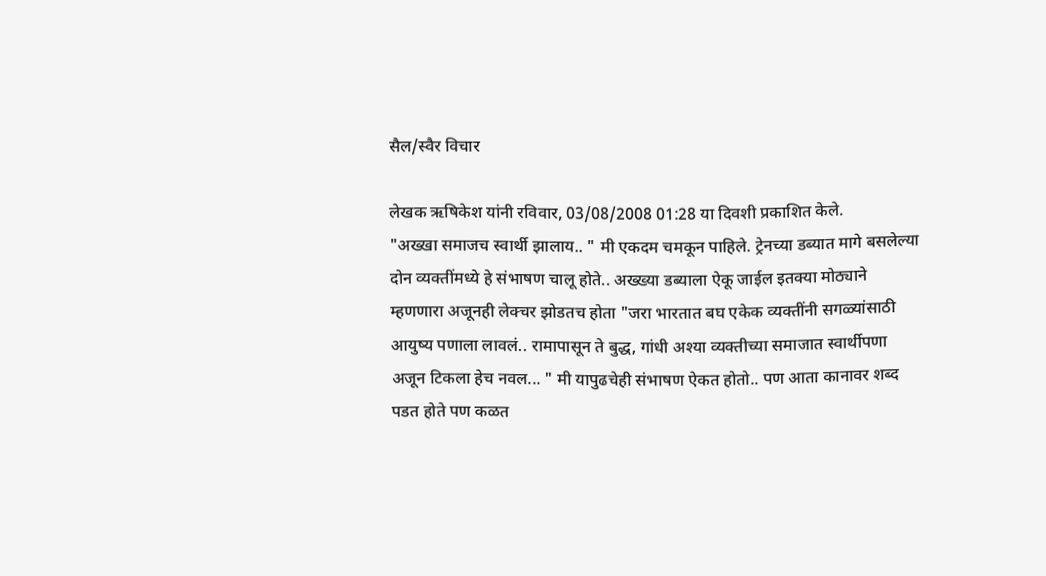सैल/स्वैर विचार

लेखक ऋषिकेश यांनी रविवार, 03/08/2008 01:28 या दिवशी प्रकाशित केले.
"अख्खा समाजच स्वार्थी झालाय.. " मी एकदम चमकून पाहिले. ट्रेनच्या डब्यात मागे बसलेल्या दोन व्यक्तींमध्ये हे संभाषण चालू होते.. अख्ख्या डब्याला ऐकू जाईल इतक्या मोठ्याने म्हणणारा अजूनही लेक्चर झोडतच होता "जरा भारतात बघ एकेक व्यक्तींनी सगळ्यांसाठी आयुष्य पणाला लावलं.. रामापासून ते बुद्ध, गांधी अश्या व्यक्तीच्या समाजात स्वार्थीपणा अजून टिकला हेच नवल... " मी यापुढचेही संभाषण ऐकत होतो.. पण आता कानावर शब्द पडत होते पण कळत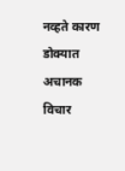नव्हते कारण डोक्यात अचानक विचार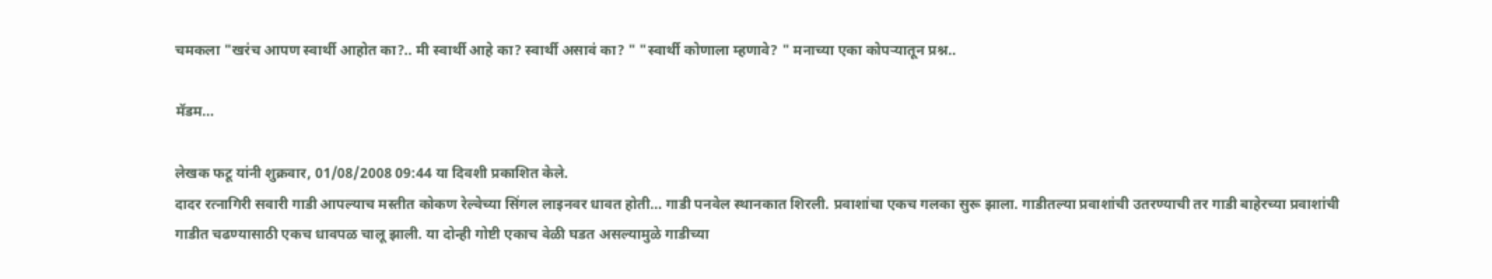चमकला "खरंच आपण स्वार्थी आहोत का?.. मी स्वार्थी आहे का? स्वार्थी असावं का? " "स्वार्थी कोणाला म्हणावे? " मनाच्या एका कोपऱ्यातून प्रश्न..

मॅडम...

लेखक फटू यांनी शुक्रवार, 01/08/2008 09:44 या दिवशी प्रकाशित केले.
दादर रत्नागिरी सवारी गाडी आपल्याच मस्तीत कोकण रेल्वेच्या सिंगल लाइनवर धावत होती... गाडी पनवेल स्थानकात शिरली. प्रवाशांचा एकच गलका सुरू झाला. गाडीतल्या प्रवाशांची उतरण्याची तर गाडी बाहेरच्या प्रवाशांची गाडीत चढण्यासाठी एकच धावपळ चालू झाली. या दोन्ही गोष्टी एकाच वेळी घडत असल्यामुळे गाडीच्या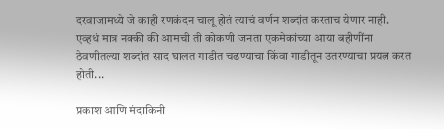दरवाजामध्ये जे काही रणकंदन चालू होतं त्याचं वर्णन शब्दांत करताच येणार नाही. एव्हधं मात्र नक्की की आमची ती कोकणी जनता एकमेकांच्या आया बहीणींना ठेवणीतल्या शब्दांत साद घालत गाडीत चढण्याचा किंवा गाडीतून उतरण्याचा प्रयत्न करत होती...

प्रकाश आणि मंदाकिनी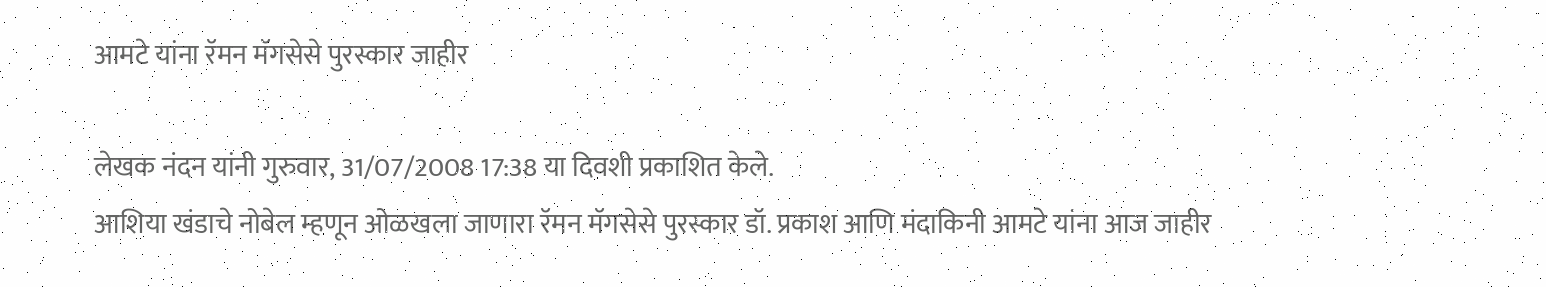आमटे यांना रॅमन मॅगसेसे पुरस्कार जाहीर

लेखक नंदन यांनी गुरुवार, 31/07/2008 17:38 या दिवशी प्रकाशित केले.
आशिया खंडाचे नोबेल म्हणून ओळखला जाणारा रॅमन मॅगसेसे पुरस्कार डॉ. प्रकाश आणि मंदाकिनी आमटे यांना आज जाहीर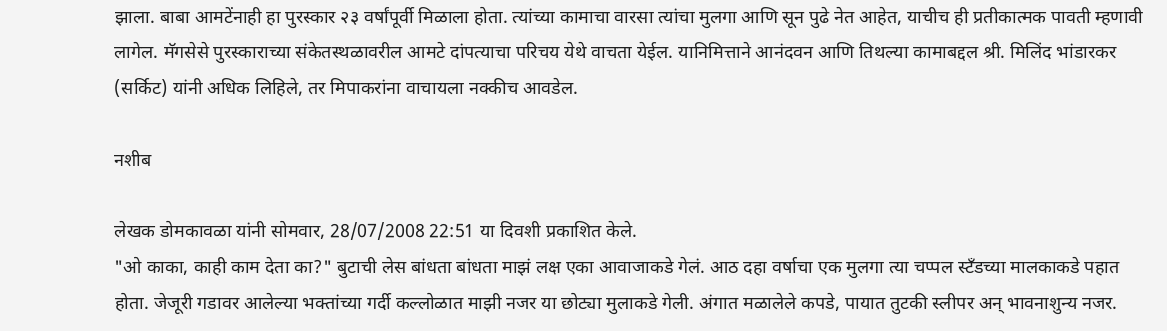झाला. बाबा आमटेंनाही हा पुरस्कार २३ वर्षांपूर्वी मिळाला होता. त्यांच्या कामाचा वारसा त्यांचा मुलगा आणि सून पुढे नेत आहेत, याचीच ही प्रतीकात्मक पावती म्हणावी लागेल. मॅगसेसे पुरस्काराच्या संकेतस्थळावरील आमटे दांपत्याचा परिचय येथे वाचता येईल. यानिमित्ताने आनंदवन आणि तिथल्या कामाबद्दल श्री. मिलिंद भांडारकर (सर्किट) यांनी अधिक लिहिले, तर मिपाकरांना वाचायला नक्कीच आवडेल.

नशीब

लेखक डोमकावळा यांनी सोमवार, 28/07/2008 22:51 या दिवशी प्रकाशित केले.
"ओ काका, काही काम देता का?" बुटाची लेस बांधता बांधता माझं लक्ष एका आवाजाकडे गेलं. आठ दहा वर्षाचा एक मुलगा त्या चप्पल स्टँडच्या मालकाकडे पहात होता. जेजूरी गडावर आलेल्या भक्तांच्या गर्दी कल्लोळात माझी नजर या छोट्या मुलाकडे गेली. अंगात मळालेले कपडे, पायात तुटकी स्लीपर अन् भावनाशुन्य नजर.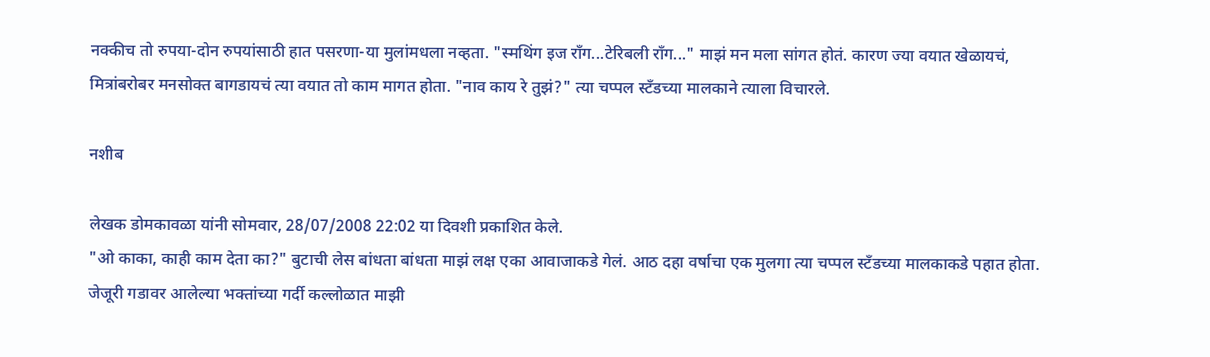नक्कीच तो रुपया-दोन रुपयांसाठी हात पसरणा-या मुलांमधला नव्हता. "स्मथिंग इज राँग...टेरिबली राँग..." माझं मन मला सांगत होतं. कारण ज्या वयात खेळायचं, मित्रांबरोबर मनसोक्त बागडायचं त्या वयात तो काम मागत होता. "नाव काय रे तुझं?" त्या चप्पल स्टँडच्या मालकाने त्याला विचारले.

नशीब

लेखक डोमकावळा यांनी सोमवार, 28/07/2008 22:02 या दिवशी प्रकाशित केले.
"ओ काका, काही काम देता का?" बुटाची लेस बांधता बांधता माझं लक्ष एका आवाजाकडे गेलं. आठ दहा वर्षाचा एक मुलगा त्या चप्पल स्टँडच्या मालकाकडे पहात होता. जेजूरी गडावर आलेल्या भक्तांच्या गर्दी कल्लोळात माझी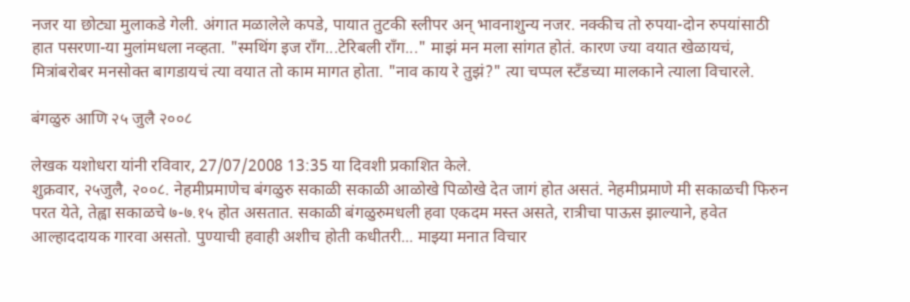नजर या छोट्या मुलाकडे गेली. अंगात मळालेले कपडे, पायात तुटकी स्लीपर अन् भावनाशुन्य नजर. नक्कीच तो रुपया-दोन रुपयांसाठी हात पसरणा-या मुलांमधला नव्हता. "स्मथिंग इज राँग...टेरिबली राँग..." माझं मन मला सांगत होतं. कारण ज्या वयात खेळायचं, मित्रांबरोबर मनसोक्त बागडायचं त्या वयात तो काम मागत होता. "नाव काय रे तुझं?" त्या चप्पल स्टँडच्या मालकाने त्याला विचारले.

बंगळुरु आणि २५ जुलै २००८

लेखक यशोधरा यांनी रविवार, 27/07/2008 13:35 या दिवशी प्रकाशित केले.
शुक्रवार, २५जुलै, २००८. नेहमीप्रमाणेच बंगळुरु सकाळी सकाळी आळोखे पिळोखे देत जागं होत असतं. नेहमीप्रमाणे मी सकाळची फिरुन परत येते, तेह्वा सकाळचे ७-७.१५ होत असतात. सकाळी बंगळुरुमधली हवा एकदम मस्त असते, रात्रीचा पाऊस झाल्याने, हवेत आल्हाददायक गारवा असतो. पुण्याची हवाही अशीच होती कधीतरी... माझ्या मनात विचार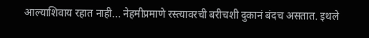आल्याशिवाय रहात नाही... नेहमीप्रमाणे रस्त्यावरची बरीचशी दुकानं बंदच असतात. इथले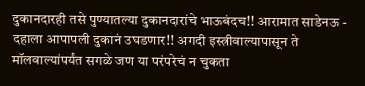दुकानदारही तसे पुण्यातल्या दुकानदारांचे भाऊबंदच!! आरामात साडेनऊ - दहाला आपापली दुकानं उघडणार!! अगदी इस्त्रीवाल्यापासून ते मॉलवाल्यांपर्यंत सगळे जण या परंपरेचं न चुकता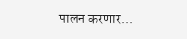पालन करणार...